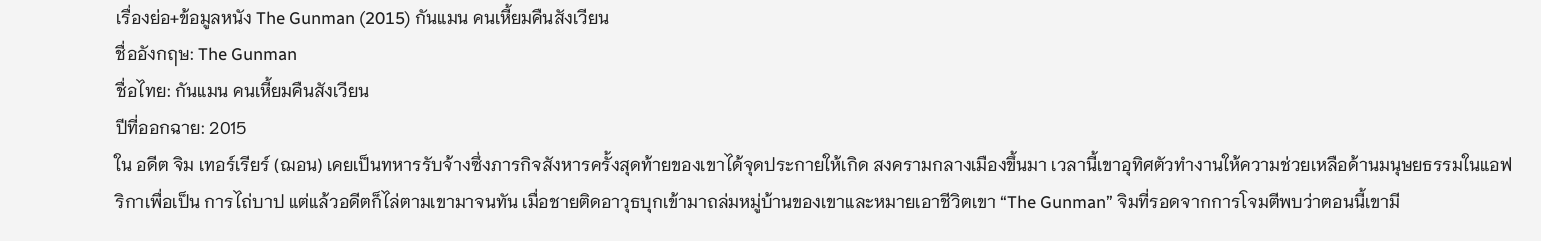เรื่องย่อ+ข้อมูลหนัง The Gunman (2015) กันแมน คนเหี้ยมคืนสังเวียน
ชื่ออังกฤษ: The Gunman
ชื่อไทย: กันแมน คนเหี้ยมคืนสังเวียน
ปีที่ออกฉาย: 2015
ใน อดีต จิม เทอร์เรียร์ (ฌอน) เคยเป็นทหารรับจ้างซึ่งภารกิจสังหารครั้งสุดท้ายของเขาได้จุดประกายให้เกิด สงครามกลางเมืองขึ้นมา เวลานี้เขาอุทิศตัวทำงานให้ความช่วยเหลือด้านมนุษยธรรมในแอฟริกาเพื่อเป็น การไถ่บาป แต่แล้วอดีตก็ไล่ตามเขามาจนทัน เมื่อชายติดอาวุธบุกเข้ามาถล่มหมู่บ้านของเขาและหมายเอาชีวิตเขา “The Gunman” จิมที่รอดจากการโจมตีพบว่าตอนนี้เขามี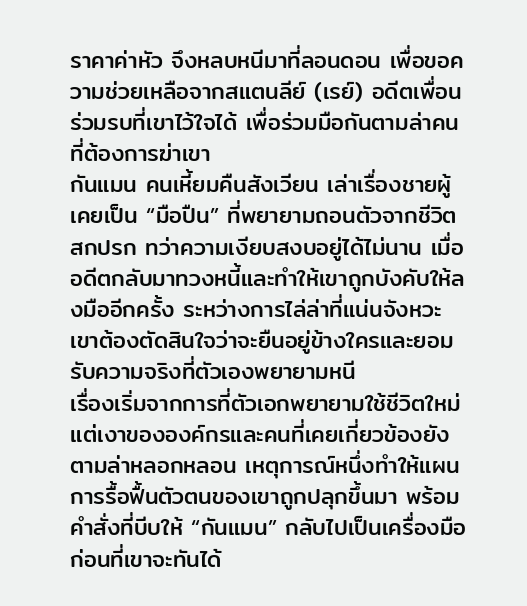ราคาค่าหัว จึงหลบหนีมาที่ลอนดอน เพื่อขอความช่วยเหลือจากสแตนลีย์ (เรย์) อดีตเพื่อนร่วมรบที่เขาไว้ใจได้ เพื่อร่วมมือกันตามล่าคนที่ต้องการฆ่าเขา
กันแมน คนเหี้ยมคืนสังเวียน เล่าเรื่องชายผู้เคยเป็น “มือปืน” ที่พยายามถอนตัวจากชีวิตสกปรก ทว่าความเงียบสงบอยู่ได้ไม่นาน เมื่ออดีตกลับมาทวงหนี้และทำให้เขาถูกบังคับให้ลงมืออีกครั้ง ระหว่างการไล่ล่าที่แน่นจังหวะ เขาต้องตัดสินใจว่าจะยืนอยู่ข้างใครและยอมรับความจริงที่ตัวเองพยายามหนี
เรื่องเริ่มจากการที่ตัวเอกพยายามใช้ชีวิตใหม่ แต่เงาขององค์กรและคนที่เคยเกี่ยวข้องยังตามล่าหลอกหลอน เหตุการณ์หนึ่งทำให้แผนการรื้อฟื้นตัวตนของเขาถูกปลุกขึ้นมา พร้อมคำสั่งที่บีบให้ “กันแมน” กลับไปเป็นเครื่องมือ ก่อนที่เขาจะทันได้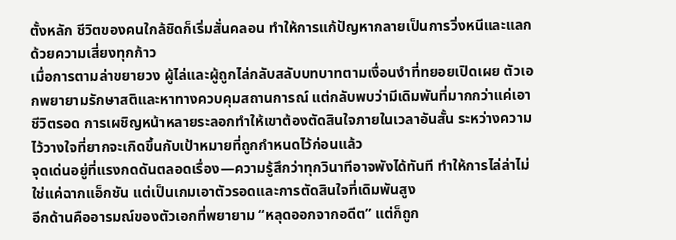ตั้งหลัก ชีวิตของคนใกล้ชิดก็เริ่มสั่นคลอน ทำให้การแก้ปัญหากลายเป็นการวิ่งหนีและแลกด้วยความเสี่ยงทุกก้าว
เมื่อการตามล่าขยายวง ผู้ไล่และผู้ถูกไล่กลับสลับบทบาทตามเงื่อนงำที่ทยอยเปิดเผย ตัวเอกพยายามรักษาสติและหาทางควบคุมสถานการณ์ แต่กลับพบว่ามีเดิมพันที่มากกว่าแค่เอาชีวิตรอด การเผชิญหน้าหลายระลอกทำให้เขาต้องตัดสินใจภายในเวลาอันสั้น ระหว่างความไว้วางใจที่ยากจะเกิดขึ้นกับเป้าหมายที่ถูกกำหนดไว้ก่อนแล้ว
จุดเด่นอยู่ที่แรงกดดันตลอดเรื่อง—ความรู้สึกว่าทุกวินาทีอาจพังได้ทันที ทำให้การไล่ล่าไม่ใช่แค่ฉากแอ็กชัน แต่เป็นเกมเอาตัวรอดและการตัดสินใจที่เดิมพันสูง
อีกด้านคืออารมณ์ของตัวเอกที่พยายาม “หลุดออกจากอดีต” แต่ก็ถูก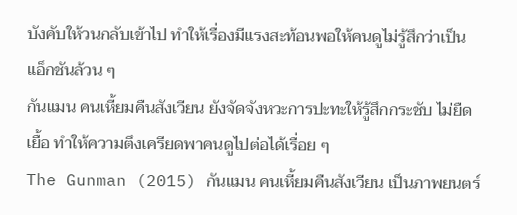บังคับให้วนกลับเข้าไป ทำให้เรื่องมีแรงสะท้อนพอให้คนดูไม่รู้สึกว่าเป็นแอ็กชันล้วน ๆ
กันแมน คนเหี้ยมคืนสังเวียน ยังจัดจังหวะการปะทะให้รู้สึกกระชับ ไม่ยืดเยื้อ ทำให้ความตึงเครียดพาคนดูไปต่อได้เรื่อย ๆ
The Gunman (2015) กันแมน คนเหี้ยมคืนสังเวียน เป็นภาพยนตร์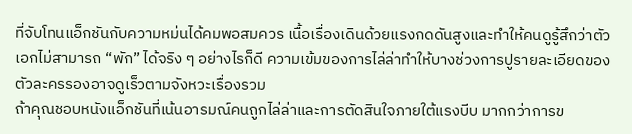ที่จับโทนแอ็กชันกับความหม่นได้คมพอสมควร เนื้อเรื่องเดินด้วยแรงกดดันสูงและทำให้คนดูรู้สึกว่าตัวเอกไม่สามารถ “พัก” ได้จริง ๆ อย่างไรก็ดี ความเข้มของการไล่ล่าทำให้บางช่วงการปูรายละเอียดของตัวละครรองอาจดูเร็วตามจังหวะเรื่องรวม
ถ้าคุณชอบหนังแอ็กชันที่เน้นอารมณ์คนถูกไล่ล่าและการตัดสินใจภายใต้แรงบีบ มากกว่าการข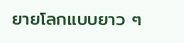ยายโลกแบบยาว ๆ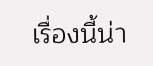เรื่องนี้น่า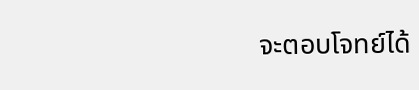จะตอบโจทย์ได้